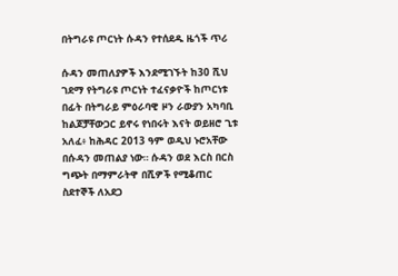በትግራዩ ጦርነት ሱዳን የተሰደዱ ዜጎች ጥሪ

ሱዳን መጠለያዎች እንደሚገኙት ከ30 ሺህ ገደማ የትግራዩ ጦርነት ተፈናቃዮች ከጦርነቱ በፊት በትግራይ ምዕራባዊ ዞን ራውያን አካባቢ ከልጆቻቸውጋር ይኖሩ የነበሩት እናት ወይዘሮ ጊቱ አለፈ፥ ከሕዳር 2013 ዓም ወዲህ ኑሮአቸው በሱዳን መጠልያ ነው። ሱዳን ወደ እርስ በርስ ግጭት በማምራትዋ በሺዎች የሚቆጠር ስደተኞች ለአደጋ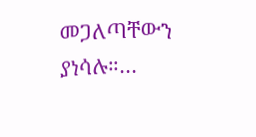መጋለጣቸውን ያነሳሉ።…